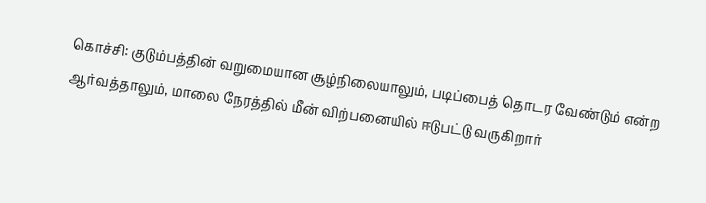கொச்சி: குடும்பத்தின் வறுமையான சூழ்நிலையாலும், படிப்பைத் தொடர வேண்டும் என்ற ஆர்வத்தாலும், மாலை நேரத்தில் மீன் விற்பனையில் ஈடுபட்டு வருகிறார்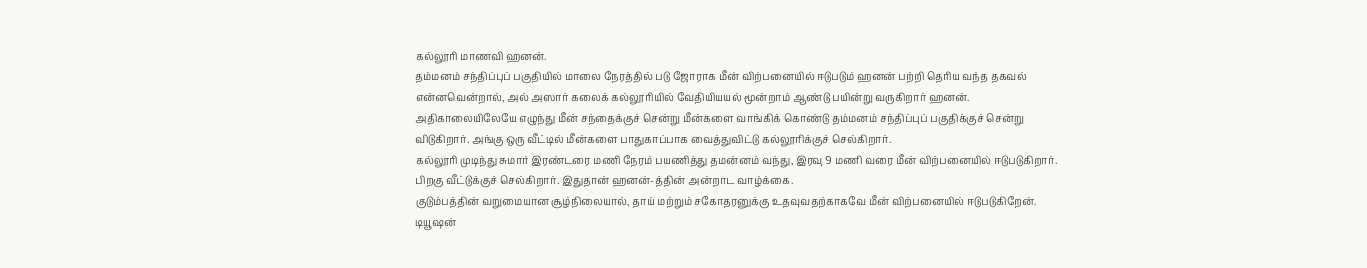கல்லூரி மாணவி ஹனன்.
தம்மனம் சந்திப்புப் பகுதியில் மாலை நேரத்தில் படு ஜோராக மீன் விற்பனையில் ஈடுபடும் ஹனன் பற்றி தெரிய வந்த தகவல் என்னவென்றால், அல் அஸார் கலைக் கல்லூரியில் வேதியியயல் மூன்றாம் ஆண்டு பயின்று வருகிறார் ஹனன்.
அதிகாலையிலேயே எழுந்து மீன் சந்தைக்குச் சென்று மீன்களை வாங்கிக் கொண்டு தம்மனம் சந்திப்புப் பகுதிக்குச் சென்று விடுகிறார். அங்கு ஒரு வீட்டில் மீன்களை பாதுகாப்பாக வைத்துவிட்டு கல்லூரிக்குச் செல்கிறார்.
கல்லூரி முடிந்து சுமார் இரண்டரை மணி நேரம் பயணித்து தமன்னம் வந்து, இரவு 9 மணி வரை மீன் விற்பனையில் ஈடுபடுகிறார். பிறகு வீட்டுக்குச் செல்கிறார். இதுதான் ஹனன்-த்தின் அன்றாட வாழ்க்கை.
குடும்பத்தின் வறுமையான சூழ்நிலையால், தாய் மற்றும் சகோதரனுக்கு உதவுவதற்காகவே மீன் விற்பனையில் ஈடுபடுகிறேன். டியூஷன்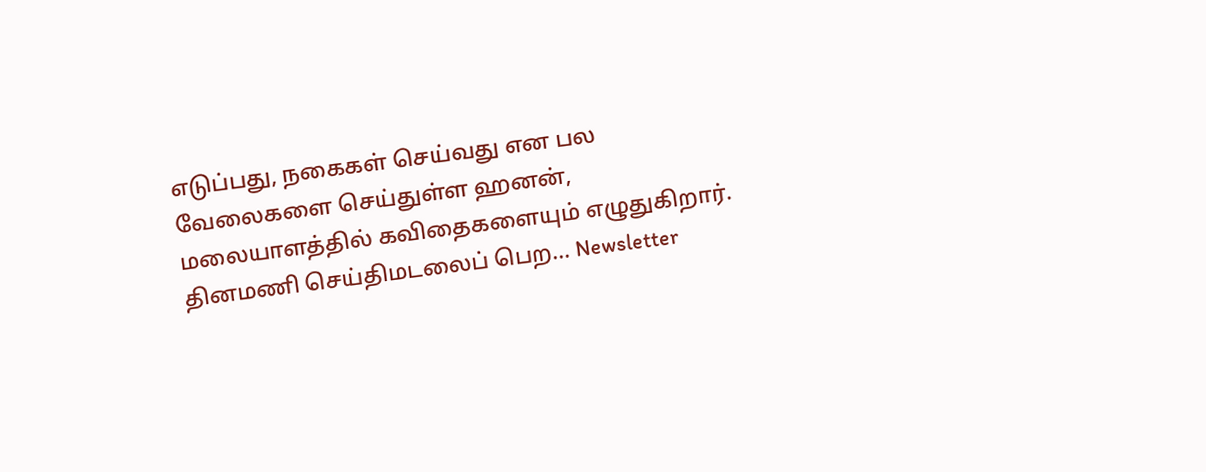எடுப்பது, நகைகள் செய்வது என பல வேலைகளை செய்துள்ள ஹனன், மலையாளத்தில் கவிதைகளையும் எழுதுகிறார்.
தினமணி செய்திமடலைப் பெற... Newsletter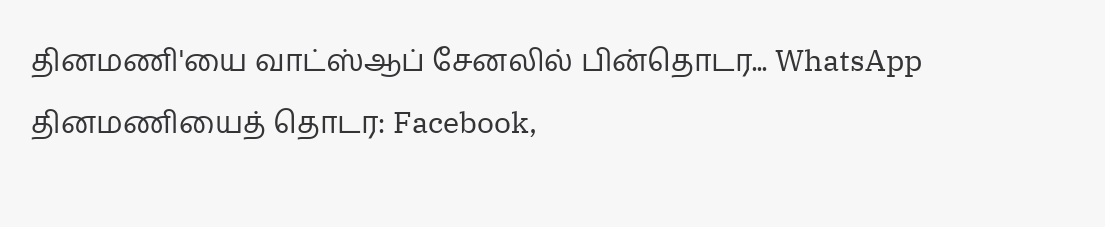தினமணி'யை வாட்ஸ்ஆப் சேனலில் பின்தொடர... WhatsApp
தினமணியைத் தொடர: Facebook,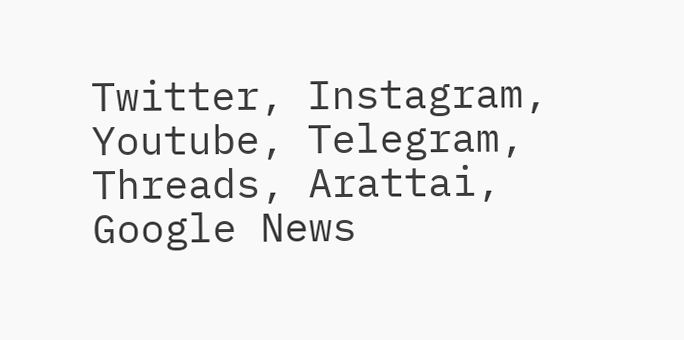Twitter, Instagram, Youtube, Telegram, Threads, Arattai, Google News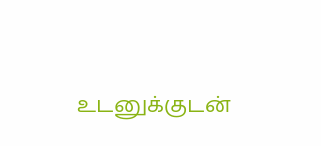உடனுக்குடன்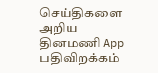செய்திகளை அறிய தினமணி App பதிவிறக்கம்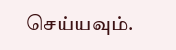செய்யவும்.